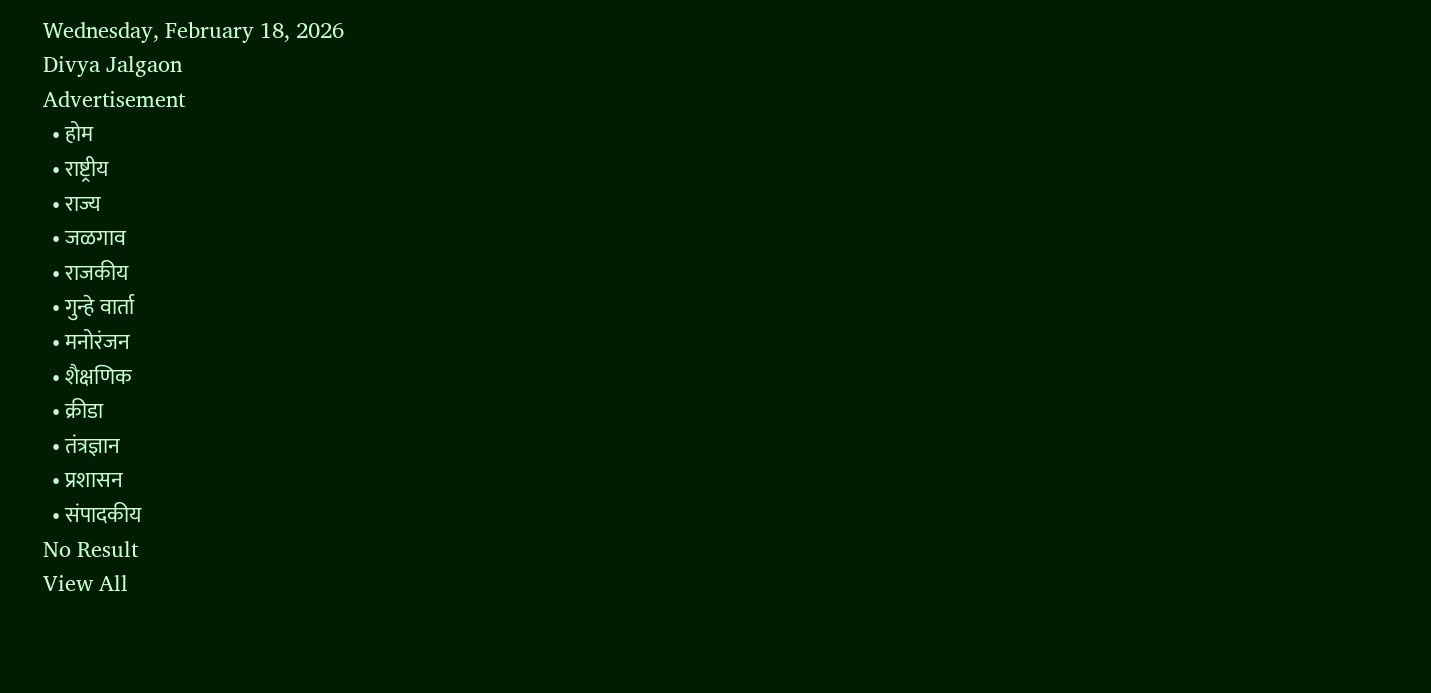Wednesday, February 18, 2026
Divya Jalgaon
Advertisement
  • होम
  • राष्ट्रीय
  • राज्य
  • जळगाव
  • राजकीय
  • गुन्हे वार्ता
  • मनोरंजन
  • शैक्षणिक
  • क्रीडा
  • तंत्रज्ञान
  • प्रशासन
  • संपादकीय
No Result
View All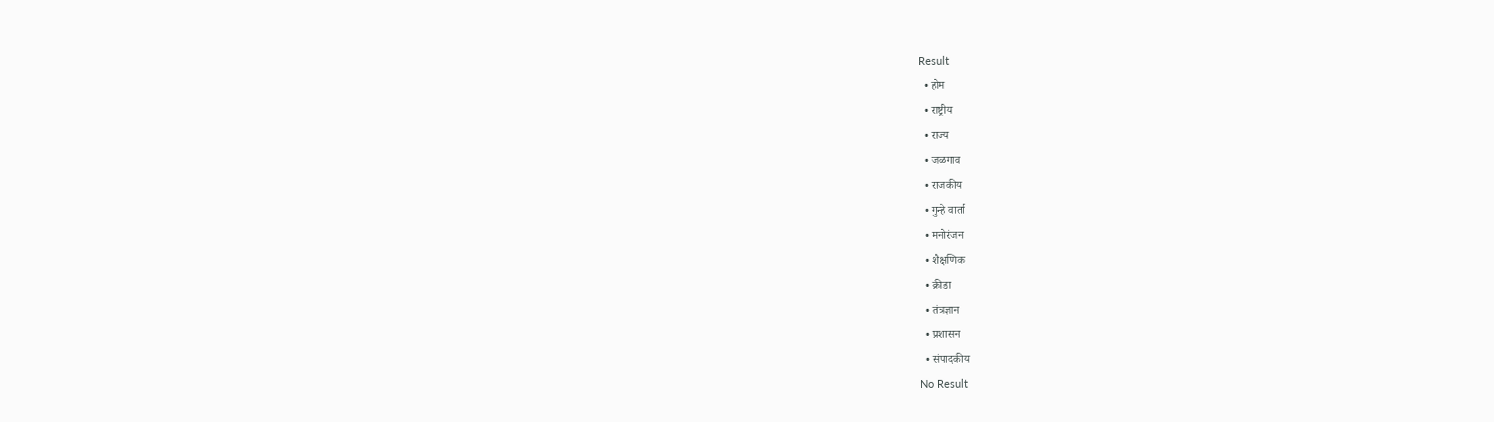Result
  • होम
  • राष्ट्रीय
  • राज्य
  • जळगाव
  • राजकीय
  • गुन्हे वार्ता
  • मनोरंजन
  • शैक्षणिक
  • क्रीडा
  • तंत्रज्ञान
  • प्रशासन
  • संपादकीय
No Result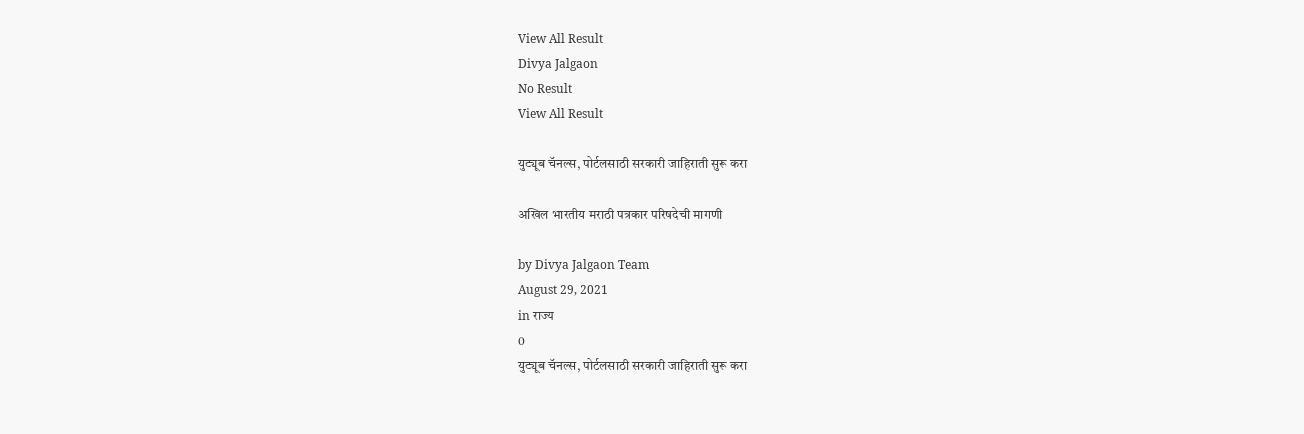View All Result
Divya Jalgaon
No Result
View All Result

युट्यूब चॅनल्स, पोर्टलसाठी सरकारी जाहिराती सुरू करा

अखिल भारतीय मराठी पत्रकार परिषदेची मागणी

by Divya Jalgaon Team
August 29, 2021
in राज्य
0
युट्यूब चॅनल्स, पोर्टलसाठी सरकारी जाहिराती सुरू करा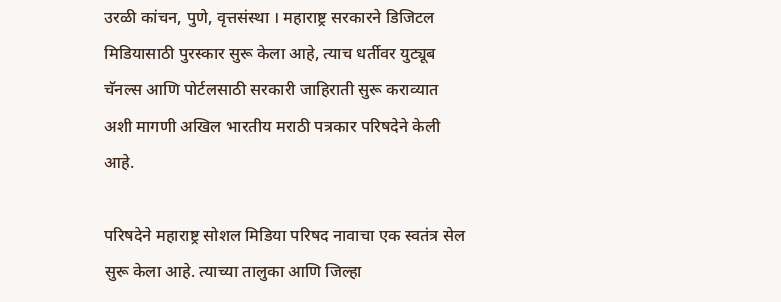उरळी कांचन, पुणे, वृत्तसंस्था । महाराष्ट्र सरकारने डिजिटल मिडियासाठी पुरस्कार सुरू केला आहे, त्याच धर्तीवर युट्यूब चॅनल्स आणि पोर्टलसाठी सरकारी जाहिराती सुरू कराव्यात अशी मागणी अखिल भारतीय मराठी पत्रकार परिषदेने केली आहे.

परिषदेने महाराष्ट्र सोशल मिडिया परिषद नावाचा एक स्वतंत्र सेल सुरू केला आहे. त्याच्या तालुका आणि जिल्हा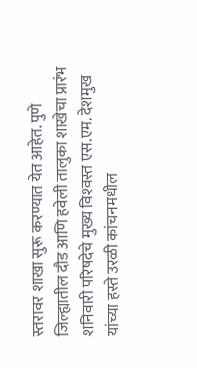स्तरावर शाखा सुरू करण्यात येत आहेत. पुणे जिल्ह्यातील दौड आणि हवेली तालुका शाखेचा प्रारंभ शनिवारी परिषदेचे मुख्य विश्‍वस्त एस.एम. देशमुख यांच्या हस्ते उरळी कांचनमधील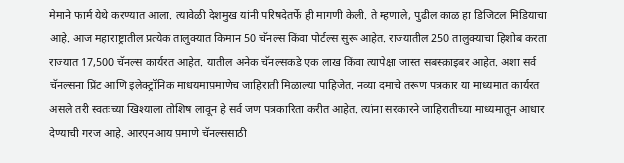मेमाने फार्म येथे करण्यात आला. त्यावेळी देशमुख यांनी परिषदेतर्फे ही मागणी केली. ते म्हणाले, पुढील काळ हा डिजिटल मिडियाचा आहे. आज महाराष्ट्रातील प्रत्येक तालुक्यात किमान 50 चॅनल्स किंवा पोर्टल्स सुरू आहेत. राज्यातील 250 तालुक्याचा हिशोब करता राज्यात 17,500 चॅनल्स कार्यरत आहेत. यातील अनेक चॅनल्सकडे एक लाख किंवा त्यापेक्षा जास्त सबस्क़ाइबर आहेत. अशा सर्व चॅनल्सना प्रिंट आणि इलेक्ट्रॉनिक माधयमाप़माणेच जाहिराती मिळाल्या पाहिजेत. नव्या दमाचे तरूण पत्रकार या माध्यमात कार्यरत असले तरी स्वतःच्या खिश्याला तोशिष लावून हे सर्व जण पत्रकारिता करीत आहेत. त्यांना सरकारने जाहिरातीच्या माध्यमातून आधार देण्याची गरज आहे. आरएनआय प़माणे चॅनल्ससाठी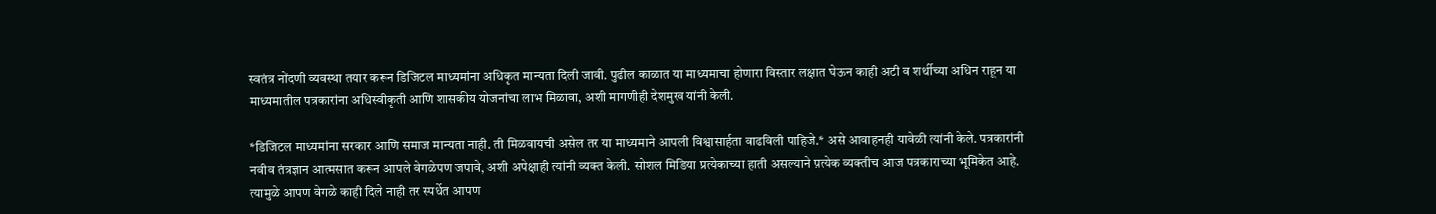स्वतंत्र नोंदणी व्यवस्था तयार करून डिजिटल माध्यमांना अधिकृत मान्यता दिली जावी. पुढील काळात या माध्यमाचा होणारा विस्तार लक्षात घेऊन काही अटी व शर्थीच्या अधिन राहून या माध्यमातील पत्रकारांना अधिस्वीकृती आणि शासकीय योजनांचा लाभ मिळावा, अशी मागणीही देशमुख यांनी केली.

*डिजिटल माध्यमांना सरकार आणि समाज मान्यता नाही. ती मिळवायची असेल तर या माध्यमाने आपली विश्वासार्हता वाढविली पाहिजे.* असे आवाहनही यावेळी त्यांनी केले. पत्रकारांनी नवीव तंत्रज्ञान आत्मसात करून आपले वेगळेपण जपावे, अशी अपेक्षाही त्यांनी व्यक्त केली. सोशल मिडिया प्रत्येकाच्या हाती असल्याने प़त्येक व्यक्तीच आज पत्रकाराच्या भूमिकेत आहे. त्यामुळे आपण वेगळे काही दिले नाही तर स्पर्धेत आपण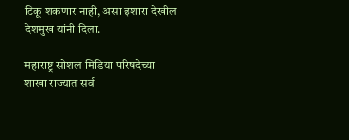टिकू शकणार नाही, असा इशारा देखील देशमुख यांनी दिला.

महाराष्ट्र सोशल मिडिया परिषदेच्या शाखा राज्यात सर्व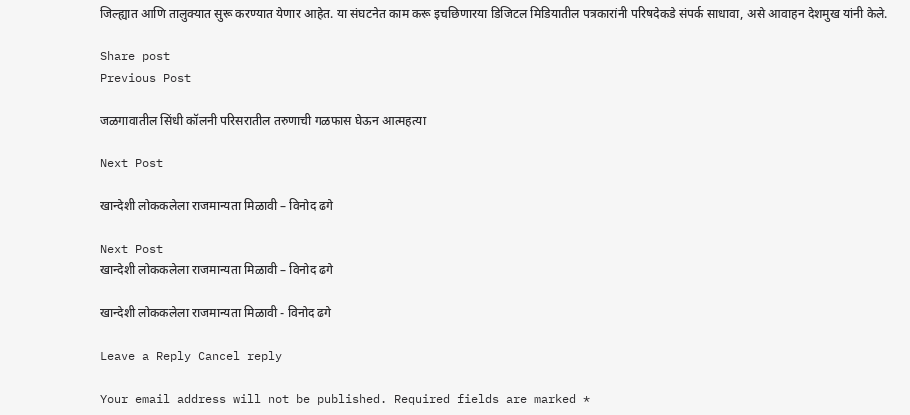जिल्ह्यात आणि तालुक्यात सुरू करण्यात येणार आहेत. या संघटनेत काम करू इचछिणारया डिजिटल मिडियातील पत्रकारांनी परिषदेकडे संपर्क साधावा, असे आवाहन देशमुख यांनी केले.

Share post
Previous Post

जळगावातील सिंधी कॉलनी परिसरातील तरुणाची गळफास घेऊन आत्महत्या

Next Post

खान्देशी लोककलेला राजमान्यता मिळावी – विनोद ढगे

Next Post
खान्देशी लोककलेला राजमान्यता मिळावी – विनोद ढगे

खान्देशी लोककलेला राजमान्यता मिळावी - विनोद ढगे

Leave a Reply Cancel reply

Your email address will not be published. Required fields are marked *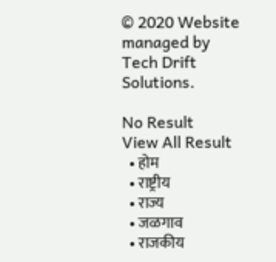© 2020 Website managed by Tech Drift Solutions.

No Result
View All Result
  • होम
  • राष्ट्रीय
  • राज्य
  • जळगाव
  • राजकीय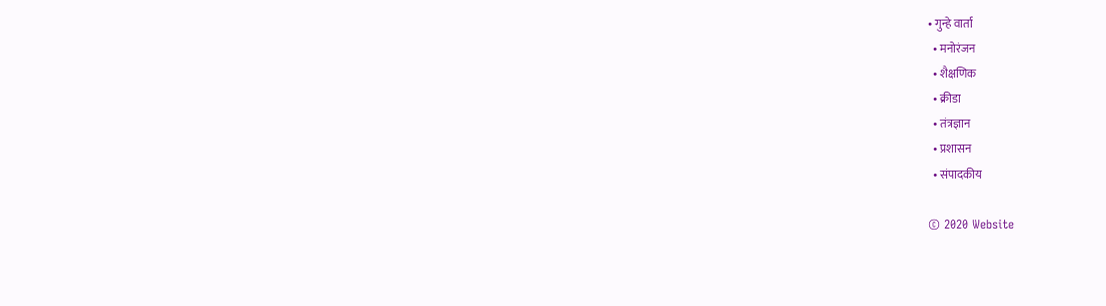• गुन्हे वार्ता
  • मनोरंजन
  • शैक्षणिक
  • क्रीडा
  • तंत्रज्ञान
  • प्रशासन
  • संपादकीय

© 2020 Website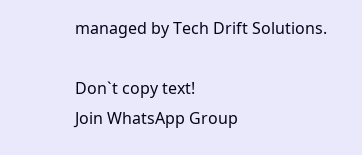managed by Tech Drift Solutions.

Don`t copy text!
Join WhatsApp Group